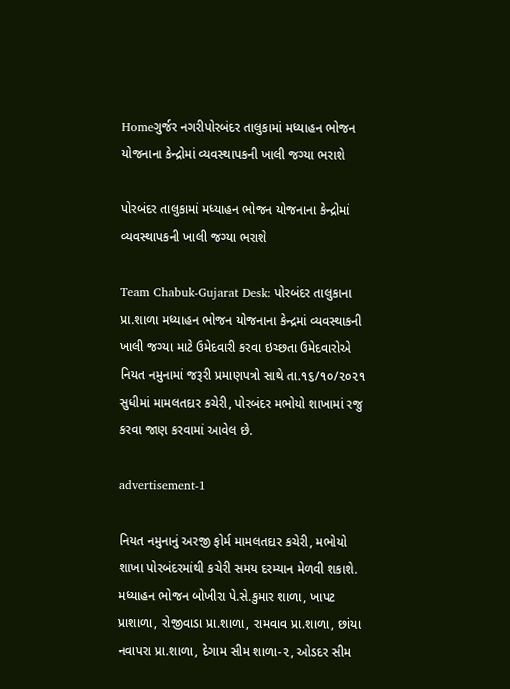Homeગુર્જર નગરીપોરબંદર તાલુકામાં મધ્યાહન ભોજન યોજનાના કેન્દ્રોમાં વ્યવસ્થાપકની ખાલી જગ્યા ભરાશે

પોરબંદર તાલુકામાં મધ્યાહન ભોજન યોજનાના કેન્દ્રોમાં વ્યવસ્થાપકની ખાલી જગ્યા ભરાશે

Team Chabuk-Gujarat Desk: પોરબંદર તાલુકાના પ્રા.શાળા મધ્યાહન ભોજન યોજનાના કેન્દ્રમાં વ્યવસ્થાકની ખાલી જગ્યા માટે ઉમેદવારી કરવા ઇચ્છતા ઉમેદવારોએ નિયત નમુનામાં જરૂરી પ્રમાણપત્રો સાથે તા.૧૬/૧૦/૨૦૨૧ સુધીમાં મામલતદાર કચેરી, પોરબંદર મભોયો શાખામાં રજુ કરવા જાણ કરવામાં આવેલ છે.

advertisement-1

નિયત નમુનાનું અરજી ફોર્મ મામલતદાર કચેરી, મભોયો શાખા પોરબંદરમાંથી કચેરી સમય દરમ્યાન મેળવી શકાશે. મધ્યાહન ભોજન બોખીરા પે.સે.કુમાર શાળા, ખાપટ પ્રાશાળા, રોજીવાડા પ્રા.શાળા, રામવાવ પ્રા.શાળા, છાંયા નવાપરા પ્રા.શાળા, દેગામ સીમ શાળા-૨, ઓડદર સીમ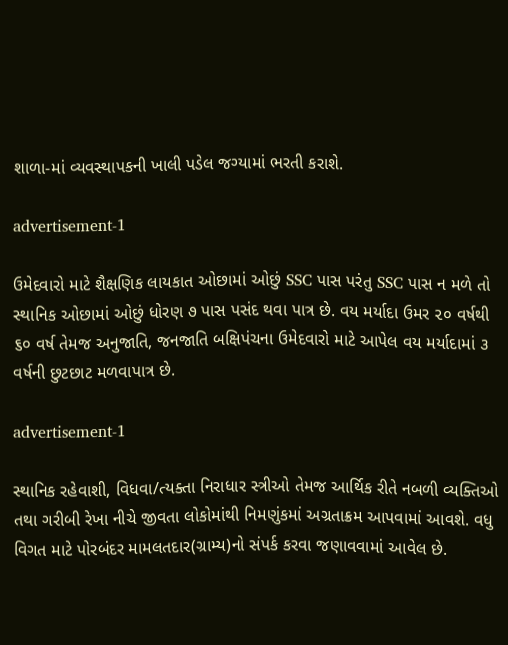શાળા-માં વ્યવસ્થાપકની ખાલી પડેલ જગ્યામાં ભરતી કરાશે.

advertisement-1

ઉમેદવારો માટે શૈક્ષણિક લાયકાત ઓછામાં ઓછું SSC પાસ પરંતુ SSC પાસ ન મળે તો સ્થાનિક ઓછામાં ઓછું ધોરણ ૭ પાસ પસંદ થવા પાત્ર છે. વય મર્યાદા ઉમર ૨૦ વર્ષથી ૬૦ વર્ષ તેમજ અનુજાતિ, જનજાતિ બક્ષિપંચના ઉમેદવારો માટે આપેલ વય મર્યાદામાં ૩ વર્ષની છુટછાટ મળવાપાત્ર છે.

advertisement-1

સ્થાનિક રહેવાશી, વિધવા/ત્યક્તા નિરાધાર સ્ત્રીઓ તેમજ આર્થિક રીતે નબળી વ્યક્તિઓ તથા ગરીબી રેખા નીચે જીવતા લોકોમાંથી નિમણુંકમાં અગ્રતાક્રમ આપવામાં આવશે. વધુ વિગત માટે પોરબંદર મામલતદાર(ગ્રામ્ય)નો સંપર્ક કરવા જણાવવામાં આવેલ છે.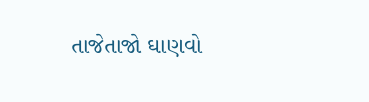તાજેતાજો ઘાણવો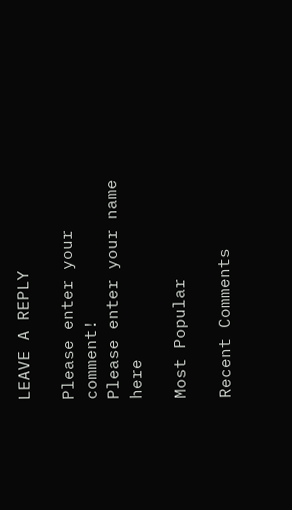LEAVE A REPLY

Please enter your comment!
Please enter your name here

Most Popular

Recent Comments